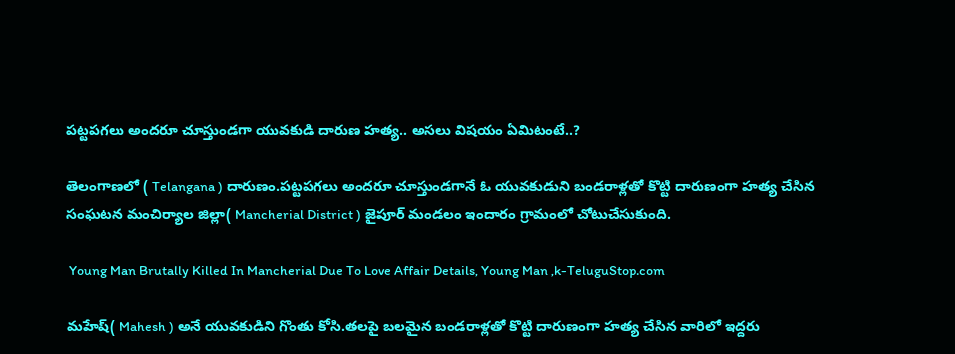పట్టపగలు అందరూ చూస్తుండగా యువకుడి దారుణ హత్య.. అసలు విషయం ఏమిటంటే..?

తెలంగాణలో ( Telangana ) దారుణం.పట్టపగలు అందరూ చూస్తుండగానే ఓ యువకుడుని బండరాళ్లతో కొట్టి దారుణంగా హత్య చేసిన సంఘటన మంచిర్యాల జిల్లా( Mancherial District ) జైపూర్ మండలం ఇందారం గ్రామంలో చోటుచేసుకుంది.

 Young Man Brutally Killed In Mancherial Due To Love Affair Details, Young Man ,k-TeluguStop.com

మహేష్( Mahesh ) అనే యువకుడిని గొంతు కోసి.తలపై బలమైన బండరాళ్లతో కొట్టి దారుణంగా హత్య చేసిన వారిలో ఇద్దరు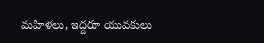మహిళలు, ఇద్దరూ యువకులు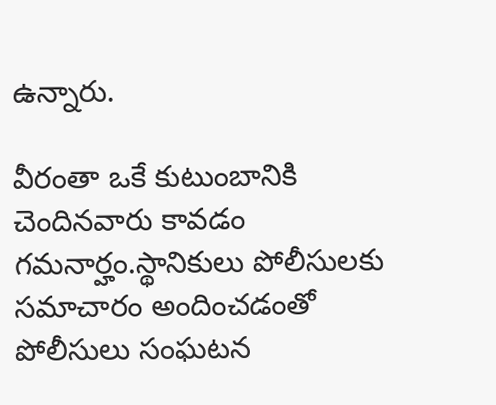ఉన్నారు.

వీరంతా ఒకే కుటుంబానికి చెందినవారు కావడం గమనార్హం.స్థానికులు పోలీసులకు సమాచారం అందించడంతో పోలీసులు సంఘటన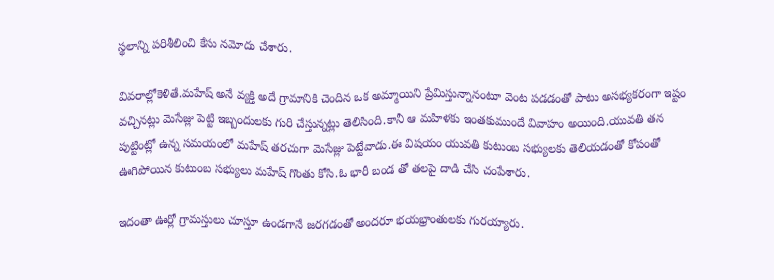స్థలాన్ని పరిశీలించి కేసు నమోదు చేశారు.

వివరాల్లోకెళితే.మహేష్ అనే వ్యక్తి అదే గ్రామానికి చెందిన ఒక అమ్మాయిని ప్రేమిస్తున్నానంటూ వెంట పడడంతో పాటు అసభ్యకరంగా ఇష్టం వచ్చినట్లు మెసేజ్లు పెట్టి ఇబ్బందులకు గురి చేస్తున్నట్లు తెలిసింది.కానీ ఆ మహిళకు ఇంతకుముందే వివాహం అయింది.యువతి తన పుట్టింట్లో ఉన్న సమయంలో మహేష్ తరచుగా మెసేజ్లు పెట్టేవాడు.ఈ విషయం యువతి కుటుంబ సభ్యులకు తెలియడంతో కోపంతో ఊగిపోయిన కుటుంబ సభ్యులు మహేష్ గొంతు కోసి.ఓ భారీ బండ తో తలపై దాడి చేసి చంపేశారు.

ఇదంతా ఊర్లో గ్రామస్తులు చూస్తూ ఉండగానే జరగడంతో అందరూ భయభ్రాంతులకు గురయ్యారు.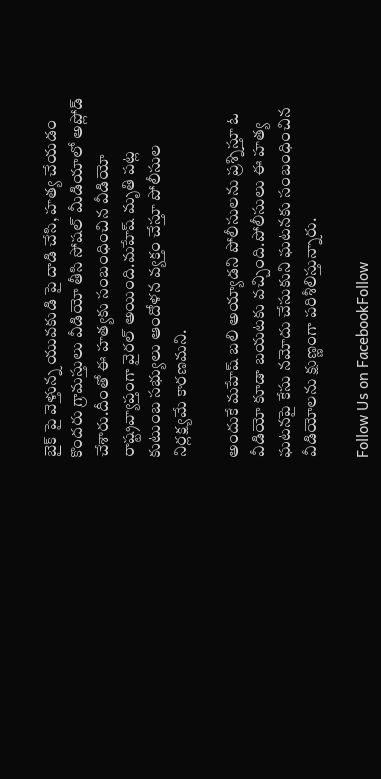బైక్ పై వెళ్తున్న యువకుడి పై దాడి చేసి, హత్య చేయడం కొందరు గ్రామస్తులు వీడియో తీసి సోషల్ మీడియాలో అప్లోడ్ చేశారు.దీంతో ఈ హత్యకు సంబంధించిన వీడియో రాష్ట్రవ్యాప్తంగా వైరల్ అయింది.మహేష్ మృతి పట్ల కుటుంబ సభ్యులు ఆందోళన వ్యక్తం చేస్తూ పోలీసుల నిర్లక్ష్యమే కారణమని.

అందుకే మహేష్ బలి అయ్యాడని పోలీసులను ప్రశ్నిస్తూ ఓ వీడియో కూడా బయటకు వచ్చింది.పోలీసులు ఈ హత్య ఘటనపై కేసు నమోదు చేసుకుని ఘటనకు సంబంధించిన వీడియోలను క్షుణ్ణంగా పరిశీలిస్తున్నారు.

Follow Us on FacebookFollow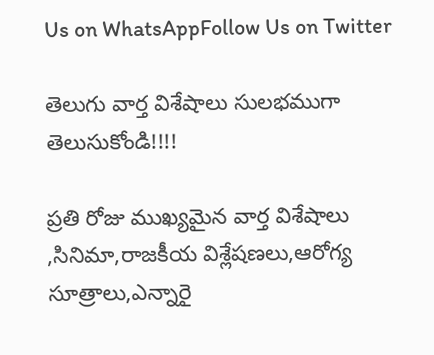Us on WhatsAppFollow Us on Twitter

తెలుగు వార్త విశేషాలు సులభముగా తెలుసుకోండి!!!!

ప్రతి రోజు ముఖ్యమైన వార్త విశేషాలు ,సినిమా,రాజకీయ విశ్లేషణలు,ఆరోగ్య సూత్రాలు,ఎన్నారై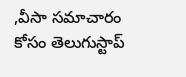,వీసా సమాచారం కోసం తెలుగుస్టాప్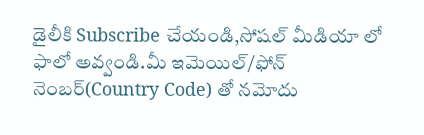డైలీకి Subscribe చేయండి,సోషల్ మీడియా లో ఫాలో అవ్వండి.మీ ఇమెయిల్/ఫోన్ నెంబర్(Country Code) తో నమోదు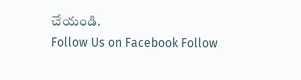చేయండి.
Follow Us on Facebook Follow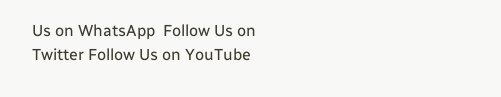Us on WhatsApp  Follow Us on Twitter Follow Us on YouTube